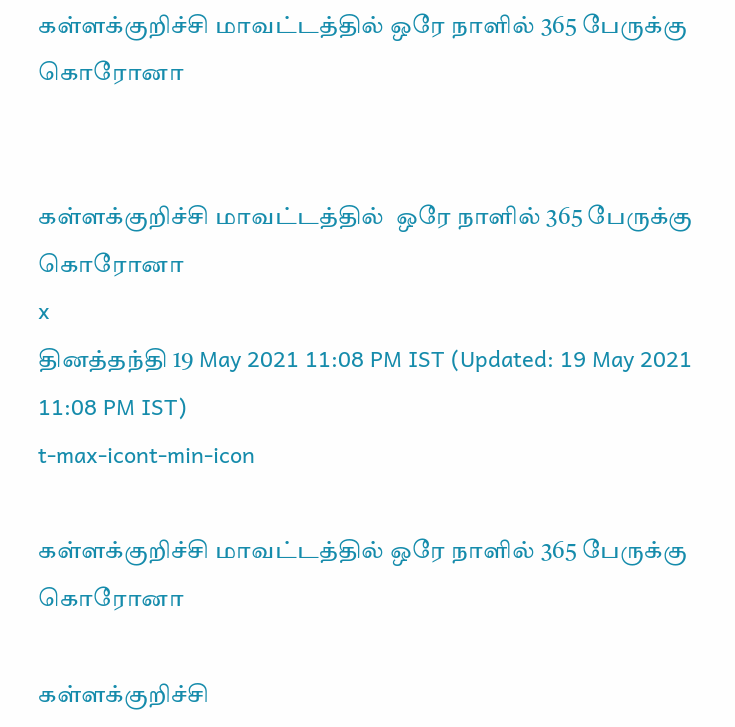கள்ளக்குறிச்சி மாவட்டத்தில் ஒரே நாளில் 365 பேருக்கு கொரோனா


கள்ளக்குறிச்சி மாவட்டத்தில்  ஒரே நாளில் 365 பேருக்கு கொரோனா
x
தினத்தந்தி 19 May 2021 11:08 PM IST (Updated: 19 May 2021 11:08 PM IST)
t-max-icont-min-icon

கள்ளக்குறிச்சி மாவட்டத்தில் ஒரே நாளில் 365 பேருக்கு கொரோனா

கள்ளக்குறிச்சி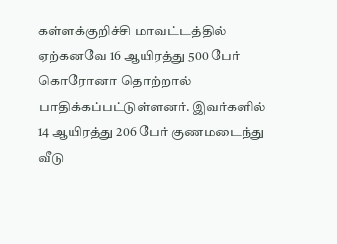கள்ளக்குறிச்சி மாவட்டத்தில் ஏற்கனவே 16 ஆயிரத்து 500 பேர் கொரோனா தொற்றால் பாதிக்கப்பட்டுள்ளனர். இவர்களில் 14 ஆயிரத்து 206 பேர் குணமடைந்து வீடு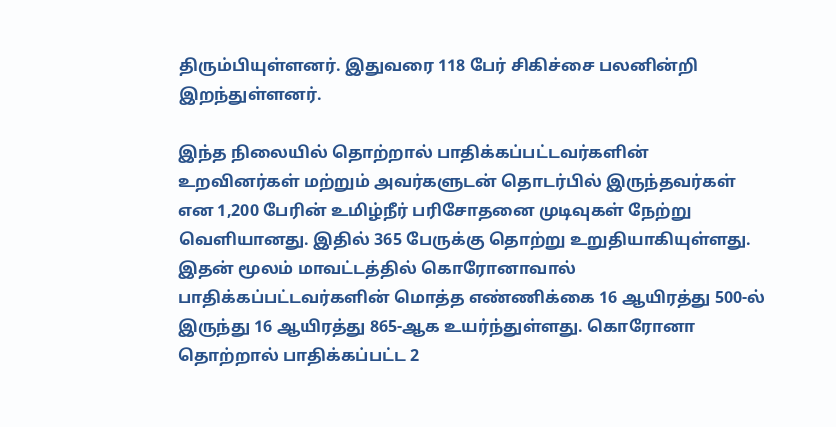திரும்பியுள்ளனர். இதுவரை 118 பேர் சிகிச்சை பலனின்றி இறந்துள்ளனர்.

இந்த நிலையில் தொற்றால் பாதிக்கப்பட்டவர்களின் உறவினர்கள் மற்றும் அவர்களுடன் தொடர்பில் இருந்தவர்கள் என 1,200 பேரின் உமிழ்நீர் பரிசோதனை முடிவுகள் நேற்று வெளியானது. இதில் 365 பேருக்கு தொற்று உறுதியாகியுள்ளது. இதன் மூலம் மாவட்டத்தில் கொரோனாவால் பாதிக்கப்பட்டவர்களின் மொத்த எண்ணிக்கை 16 ஆயிரத்து 500-ல் இருந்து 16 ஆயிரத்து 865-ஆக உயர்ந்துள்ளது. கொரோனா தொற்றால் பாதிக்கப்பட்ட 2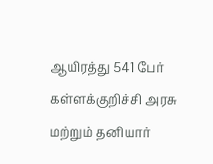ஆயிரத்து 541 பேர் கள்ளக்குறிச்சி அரசு மற்றும் தனியார்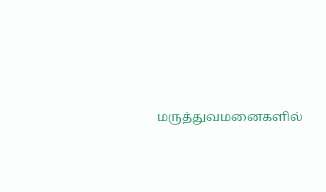மருத்துவமனைகளில்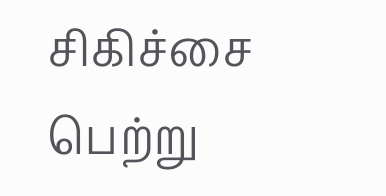சிகிச்சை பெற்று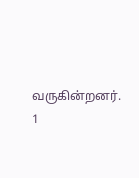வருகின்றனர்.
1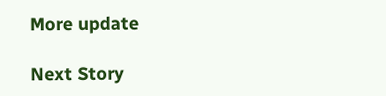More update

Next Story